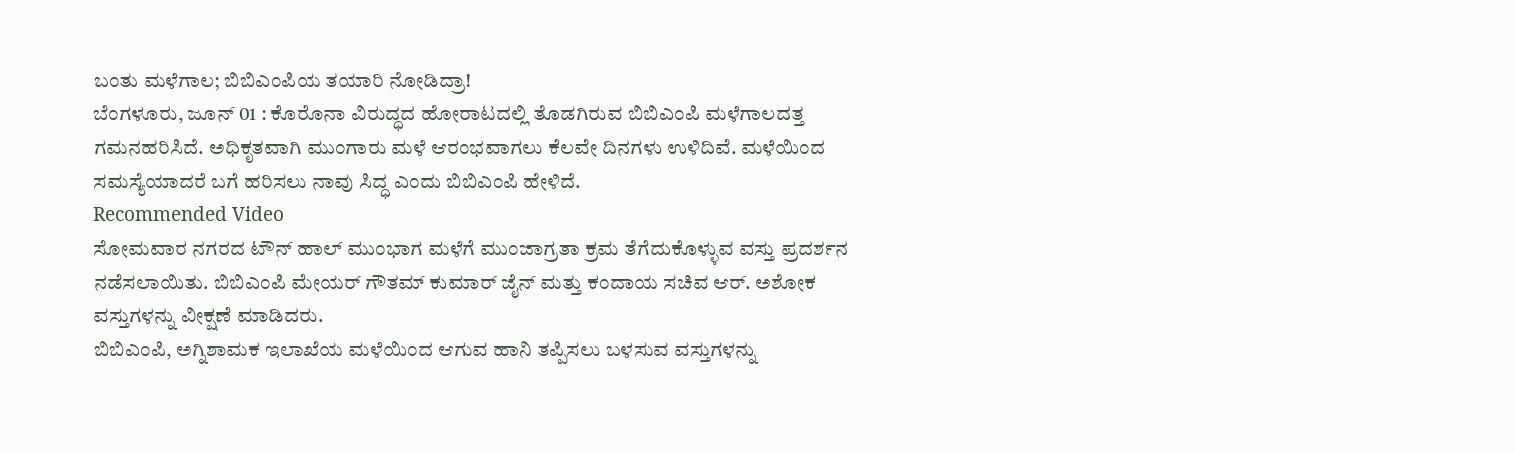ಬಂತು ಮಳೆಗಾಲ; ಬಿಬಿಎಂಪಿಯ ತಯಾರಿ ನೋಡಿದ್ರಾ!
ಬೆಂಗಳೂರು, ಜೂನ್ 01 : ಕೊರೊನಾ ವಿರುದ್ಧದ ಹೋರಾಟದಲ್ಲಿ ತೊಡಗಿರುವ ಬಿಬಿಎಂಪಿ ಮಳೆಗಾಲದತ್ತ ಗಮನಹರಿಸಿದೆ. ಅಧಿಕೃತವಾಗಿ ಮುಂಗಾರು ಮಳೆ ಆರಂಭವಾಗಲು ಕೆಲವೇ ದಿನಗಳು ಉಳಿದಿವೆ. ಮಳೆಯಿಂದ ಸಮಸ್ಯೆಯಾದರೆ ಬಗೆ ಹರಿಸಲು ನಾವು ಸಿದ್ಧ ಎಂದು ಬಿಬಿಎಂಪಿ ಹೇಳಿದೆ.
Recommended Video
ಸೋಮವಾರ ನಗರದ ಟೌನ್ ಹಾಲ್ ಮುಂಭಾಗ ಮಳೆಗೆ ಮುಂಜಾಗ್ರತಾ ಕ್ರಮ ತೆಗೆದುಕೊಳ್ಳುವ ವಸ್ತು ಪ್ರದರ್ಶನ ನಡೆಸಲಾಯಿತು. ಬಿಬಿಎಂಪಿ ಮೇಯರ್ ಗೌತಮ್ ಕುಮಾರ್ ಜೈನ್ ಮತ್ತು ಕಂದಾಯ ಸಚಿವ ಆರ್. ಅಶೋಕ ವಸ್ತುಗಳನ್ನು ವೀಕ್ಷಣೆ ಮಾಡಿದರು.
ಬಿಬಿಎಂಪಿ, ಅಗ್ನಿಶಾಮಕ ಇಲಾಖೆಯ ಮಳೆಯಿಂದ ಆಗುವ ಹಾನಿ ತಪ್ಪಿಸಲು ಬಳಸುವ ವಸ್ತುಗಳನ್ನು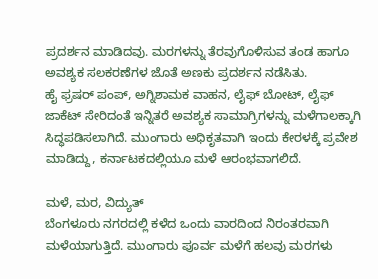ಪ್ರದರ್ಶನ ಮಾಡಿದವು. ಮರಗಳನ್ನು ತೆರವುಗೊಳಿಸುವ ತಂಡ ಹಾಗೂ ಅವಶ್ಯಕ ಸಲಕರಣೆಗಳ ಜೊತೆ ಅಣಕು ಪ್ರದರ್ಶನ ನಡೆಸಿತು.
ಹೈ ಫ್ರಷರ್ ಪಂಪ್, ಅಗ್ನಿಶಾಮಕ ವಾಹನ, ಲೈಫ್ ಬೋಟ್, ಲೈಫ್ ಜಾಕೆಟ್ ಸೇರಿದಂತೆ ಇನ್ನಿತರೆ ಅವಶ್ಯಕ ಸಾಮಾಗ್ರಿಗಳನ್ನು ಮಳೆಗಾಲಕ್ಕಾಗಿ ಸಿದ್ಧಪಡಿಸಲಾಗಿದೆ. ಮುಂಗಾರು ಅಧಿಕೃತವಾಗಿ ಇಂದು ಕೇರಳಕ್ಕೆ ಪ್ರವೇಶ ಮಾಡಿದ್ದು, ಕರ್ನಾಟಕದಲ್ಲಿಯೂ ಮಳೆ ಆರಂಭವಾಗಲಿದೆ.

ಮಳೆ, ಮರ, ವಿದ್ಯುತ್
ಬೆಂಗಳೂರು ನಗರದಲ್ಲಿ ಕಳೆದ ಒಂದು ವಾರದಿಂದ ನಿರಂತರವಾಗಿ ಮಳೆಯಾಗುತ್ತಿದೆ. ಮುಂಗಾರು ಪೂರ್ವ ಮಳೆಗೆ ಹಲವು ಮರಗಳು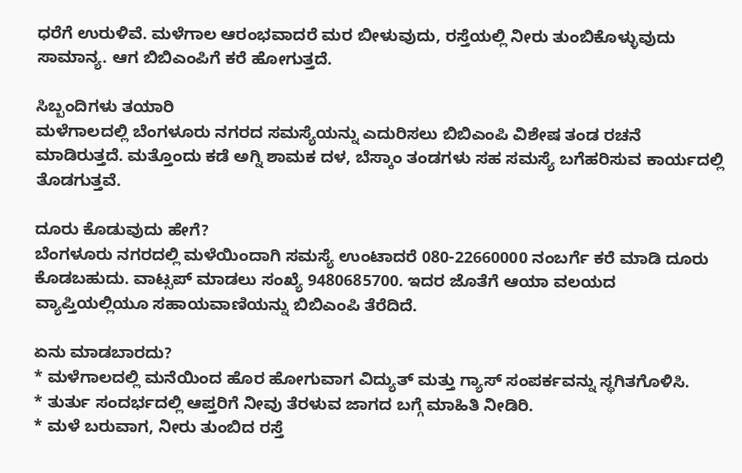ಧರೆಗೆ ಉರುಳಿವೆ. ಮಳೆಗಾಲ ಆರಂಭವಾದರೆ ಮರ ಬೀಳುವುದು, ರಸ್ತೆಯಲ್ಲಿ ನೀರು ತುಂಬಿಕೊಳ್ಳುವುದು ಸಾಮಾನ್ಯ. ಆಗ ಬಿಬಿಎಂಪಿಗೆ ಕರೆ ಹೋಗುತ್ತದೆ.

ಸಿಬ್ಬಂದಿಗಳು ತಯಾರಿ
ಮಳೆಗಾಲದಲ್ಲಿ ಬೆಂಗಳೂರು ನಗರದ ಸಮಸ್ಯೆಯನ್ನು ಎದುರಿಸಲು ಬಿಬಿಎಂಪಿ ವಿಶೇಷ ತಂಡ ರಚನೆ ಮಾಡಿರುತ್ತದೆ. ಮತ್ತೊಂದು ಕಡೆ ಅಗ್ನಿ ಶಾಮಕ ದಳ, ಬೆಸ್ಕಾಂ ತಂಡಗಳು ಸಹ ಸಮಸ್ಯೆ ಬಗೆಹರಿಸುವ ಕಾರ್ಯದಲ್ಲಿ ತೊಡಗುತ್ತವೆ.

ದೂರು ಕೊಡುವುದು ಹೇಗೆ?
ಬೆಂಗಳೂರು ನಗರದಲ್ಲಿ ಮಳೆಯಿಂದಾಗಿ ಸಮಸ್ಯೆ ಉಂಟಾದರೆ 080-22660000 ನಂಬರ್ಗೆ ಕರೆ ಮಾಡಿ ದೂರು ಕೊಡಬಹುದು. ವಾಟ್ಸಪ್ ಮಾಡಲು ಸಂಖ್ಯೆ 9480685700. ಇದರ ಜೊತೆಗೆ ಆಯಾ ವಲಯದ ವ್ಯಾಪ್ತಿಯಲ್ಲಿಯೂ ಸಹಾಯವಾಣಿಯನ್ನು ಬಿಬಿಎಂಪಿ ತೆರೆದಿದೆ.

ಏನು ಮಾಡಬಾರದು?
* ಮಳೆಗಾಲದಲ್ಲಿ ಮನೆಯಿಂದ ಹೊರ ಹೋಗುವಾಗ ವಿದ್ಯುತ್ ಮತ್ತು ಗ್ಯಾಸ್ ಸಂಪರ್ಕವನ್ನು ಸ್ಥಗಿತಗೊಳಿಸಿ.
* ತುರ್ತು ಸಂದರ್ಭದಲ್ಲಿ ಆಪ್ತರಿಗೆ ನೀವು ತೆರಳುವ ಜಾಗದ ಬಗ್ಗೆ ಮಾಹಿತಿ ನೀಡಿರಿ.
* ಮಳೆ ಬರುವಾಗ, ನೀರು ತುಂಬಿದ ರಸ್ತೆ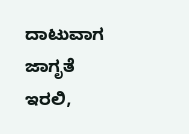ದಾಟುವಾಗ ಜಾಗೃತೆ ಇರಲಿ,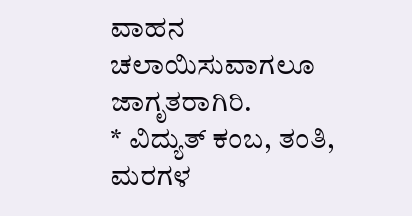ವಾಹನ ಚಲಾಯಿಸುವಾಗಲೂ ಜಾಗೃತರಾಗಿರಿ.
* ವಿದ್ಯುತ್ ಕಂಬ, ತಂತಿ, ಮರಗಳ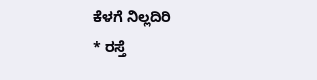ಕೆಳಗೆ ನಿಲ್ಲದಿರಿ
* ರಸ್ತೆ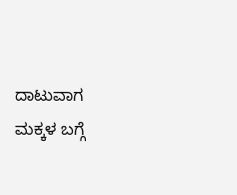ದಾಟುವಾಗ ಮಕ್ಕಳ ಬಗ್ಗೆ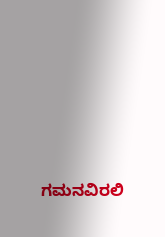ಗಮನವಿರಲಿ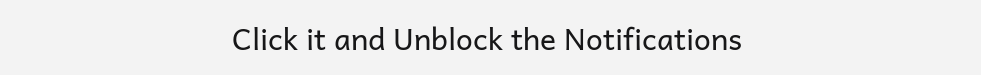Click it and Unblock the Notifications